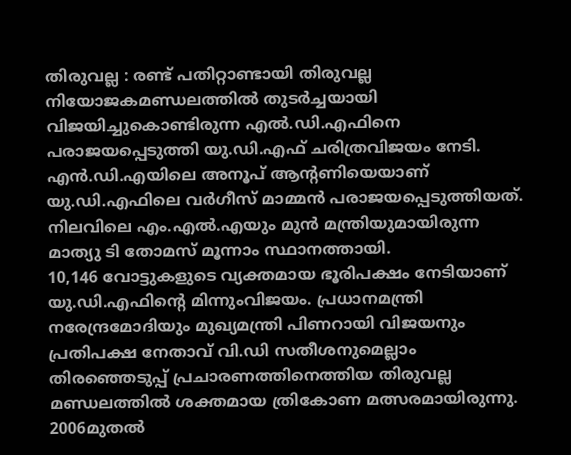തിരുവല്ല : രണ്ട് പതിറ്റാണ്ടായി തിരുവല്ല നിയോജകമണ്ഡലത്തിൽ തുടർച്ചയായി വിജയിച്ചുകൊണ്ടിരുന്ന എൽ.ഡി.എഫിനെ പരാജയപ്പെടുത്തി യു.ഡി.എഫ് ചരിത്രവിജയം നേടി. എൻ.ഡി.എയിലെ അനൂപ് ആന്റണിയെയാണ് യു.ഡി.എഫിലെ വർഗീസ് മാമ്മൻ പരാജയപ്പെടുത്തിയത്. നിലവിലെ എം.എൽ.എയും മുൻ മന്ത്രിയുമായിരുന്ന മാത്യു ടി തോമസ് മൂന്നാം സ്ഥാനത്തായി.
10,146 വോട്ടുകളുടെ വ്യക്തമായ ഭൂരിപക്ഷം നേടിയാണ് യു.ഡി.എഫിന്റെ മിന്നുംവിജയം. പ്രധാനമന്ത്രി നരേന്ദ്രമോദിയും മുഖ്യമന്ത്രി പിണറായി വിജയനും പ്രതിപക്ഷ നേതാവ് വി.ഡി സതീശനുമെല്ലാം തിരഞ്ഞെടുപ്പ് പ്രചാരണത്തിനെത്തിയ തിരുവല്ല മണ്ഡലത്തിൽ ശക്തമായ ത്രികോണ മത്സരമായിരുന്നു. 2006മുതൽ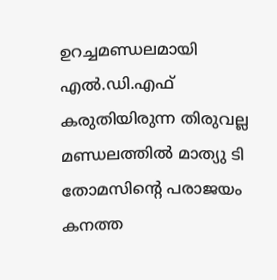ഉറച്ചമണ്ഡലമായി എൽ.ഡി.എഫ് കരുതിയിരുന്ന തിരുവല്ല മണ്ഡലത്തിൽ മാത്യു ടി തോമസിന്റെ പരാജയം കനത്ത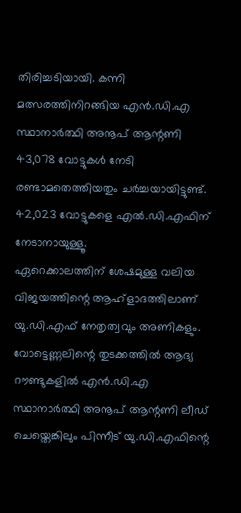തിരിച്ചടിയായി. കന്നി മത്സരത്തിനിറങ്ങിയ എൻ.ഡി.എ സ്ഥാനാർത്ഥി അനൂപ് ആന്റണി 43,078 വോട്ടുകൾ നേടി രണ്ടാമതെത്തിയതും ചർച്ചയായിട്ടുണ്ട്. 42,023 വോട്ടുകളെ എൽ.ഡി.എഫിന് നേടാനായുള്ളൂ.
ഏറെക്കാലത്തിന് ശേഷമുള്ള വലിയ വിജയത്തിന്റെ ആഹ്ളാദത്തിലാണ് യു.ഡി.എഫ് നേതൃത്വവും അണികളും. വോട്ടെണ്ണലിന്റെ തുടക്കത്തിൽ ആദ്യ റൗണ്ടുകളിൽ എൻ.ഡി.എ സ്ഥാനാർത്ഥി അനൂപ് ആന്റണി ലീഡ് ചെയ്തെങ്കിലും പിന്നീട് യു.ഡി.എഫിന്റെ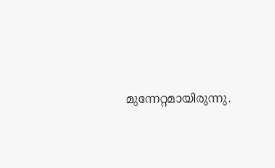മുന്നേറ്റമായിരുന്നു.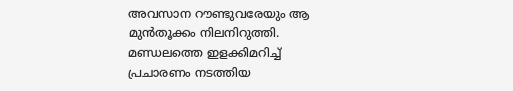അവസാന റൗണ്ടുവരേയും ആ മുൻതൂക്കം നിലനിറുത്തി. മണ്ഡലത്തെ ഇളക്കിമറിച്ച് പ്രചാരണം നടത്തിയ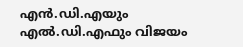എൻ.ഡി.എയും എൽ.ഡി.എഫും വിജയം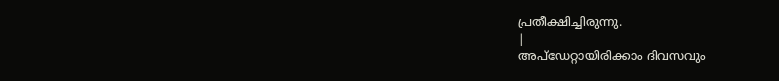പ്രതീക്ഷിച്ചിരുന്നു.
|
അപ്ഡേറ്റായിരിക്കാം ദിവസവും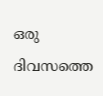ഒരു ദിവസത്തെ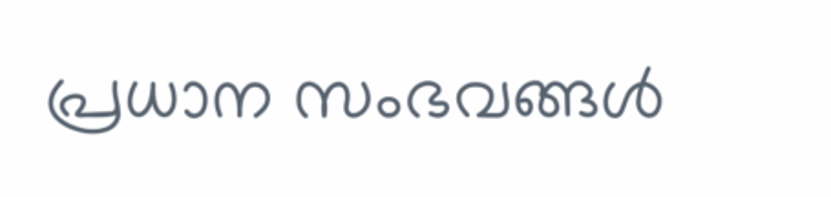പ്രധാന സംഭവങ്ങൾ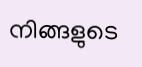നിങ്ങളുടെ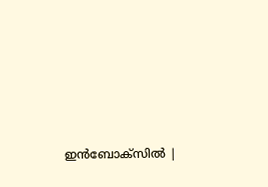ഇൻബോക്സിൽ |